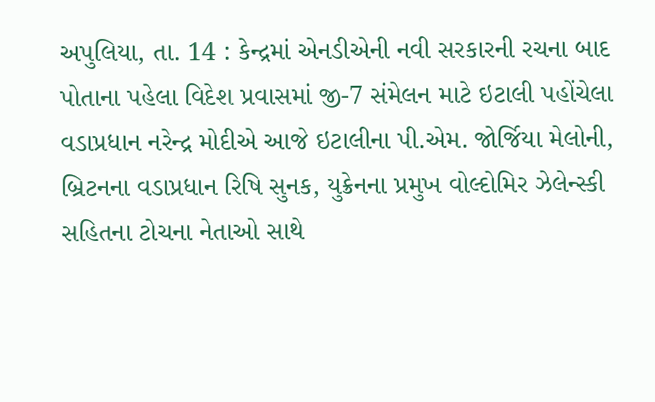અપુલિયા, તા. 14 : કેન્દ્રમાં એનડીએની નવી સરકારની રચના બાદ પોતાના પહેલા વિદેશ પ્રવાસમાં જી-7 સંમેલન માટે ઇટાલી પહોંચેલા વડાપ્રધાન નરેન્દ્ર મોદીએ આજે ઇટાલીના પી.એમ. જોર્જિયા મેલોની, બ્રિટનના વડાપ્રધાન રિષિ સુનક, યુક્રેનના પ્રમુખ વોલ્દોમિર ઝેલેન્સ્કી સહિતના ટોચના નેતાઓ સાથે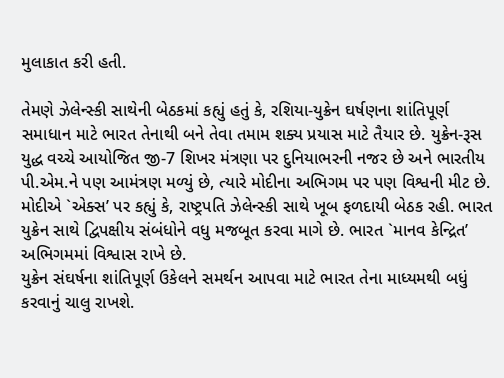મુલાકાત કરી હતી.

તેમણે ઝેલેન્સ્કી સાથેની બેઠકમાં કહ્યું હતું કે, રશિયા-યુક્રેન ઘર્ષણના શાંતિપૂર્ણ સમાધાન માટે ભારત તેનાથી બને તેવા તમામ શક્ય પ્રયાસ માટે તૈયાર છે. યુક્રેન-રૂસ યુદ્ધ વચ્ચે આયોજિત જી-7 શિખર મંત્રણા પર દુનિયાભરની નજર છે અને ભારતીય પી.એમ.ને પણ આમંત્રણ મળ્યું છે, ત્યારે મોદીના અભિગમ પર પણ વિશ્વની મીટ છે. મોદીએ `એક્સ’ પર કહ્યું કે, રાષ્ટ્રપતિ ઝેલેન્સ્કી સાથે ખૂબ ફળદાયી બેઠક રહી. ભારત યુક્રેન સાથે દ્વિપક્ષીય સંબંધોને વધુ મજબૂત કરવા માગે છે. ભારત `માનવ કેન્દ્રિત’ અભિગમમાં વિશ્વાસ રાખે છે.
યુક્રેન સંઘર્ષના શાંતિપૂર્ણ ઉકેલને સમર્થન આપવા માટે ભારત તેના માધ્યમથી બધું કરવાનું ચાલુ રાખશે.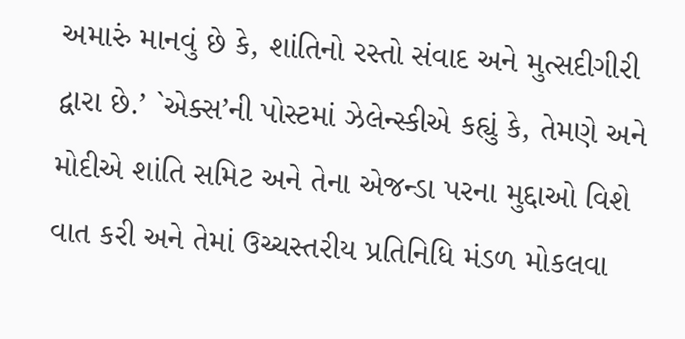અમારું માનવું છે કે, શાંતિનો રસ્તો સંવાદ અને મુત્સદીગીરી દ્વારા છે.’ `એક્સ’ની પોસ્ટમાં ઝેલેન્સ્કીએ કહ્યું કે, તેમણે અને મોદીએ શાંતિ સમિટ અને તેના એજન્ડા પરના મુદ્દાઓ વિશે વાત કરી અને તેમાં ઉચ્ચસ્તરીય પ્રતિનિધિ મંડળ મોકલવા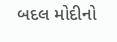બદલ મોદીનો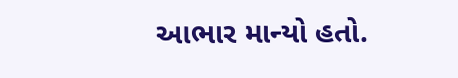આભાર માન્યો હતો.